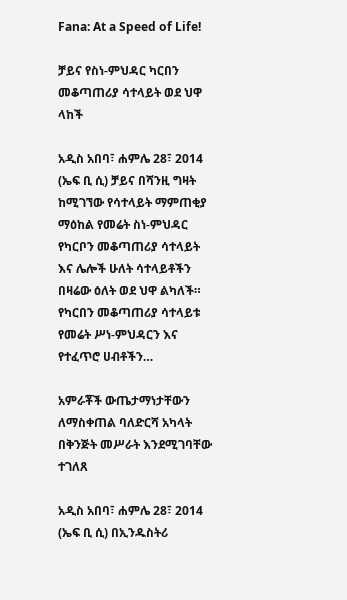Fana: At a Speed of Life!

ቻይና የስነ-ምህዳር ካርበን መቆጣጠሪያ ሳተላይት ወደ ህዋ ላከች

አዲስ አበባ፣ ሐምሌ 28፣ 2014 (ኤፍ ቢ ሲ) ቻይና በሻንዚ ግዛት ከሚገኘው የሳተላይት ማምጠቂያ ማዕከል የመሬት ስነ-ምህዳር የካርቦን መቆጣጠሪያ ሳተላይት እና ሌሎች ሁለት ሳተላይቶችን በዛሬው ዕለት ወደ ህዋ ልካለች። የካርበን መቆጣጠሪያ ሳተላይቱ የመሬት ሥነ-ምህዳርን እና የተፈጥሮ ሀብቶችን…

አምራቾች ውጤታማነታቸውን ለማስቀጠል ባለድርሻ አካላት በቅንጅት መሥራት እንደሚገባቸው ተገለጸ

አዲስ አበባ፣ ሐምሌ 28፣ 2014 (ኤፍ ቢ ሲ) በኢንዱስትሪ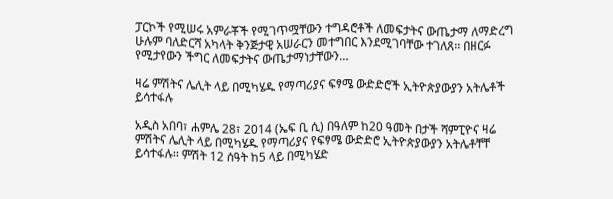ፓርኮች የሚሠሩ አምራቾች የሚገጥሟቸውን ተግዳሮቶች ለመፍታትና ውጤታማ ለማድረግ ሁሉም ባለድርሻ አካላት ቅንጅታዊ አሠራርን መተግበር እንደሚገባቸው ተገለጸ፡፡ በዘርፉ የሚታየውን ችግር ለመፍታትና ውጤታማነታቸውን…

ዛሬ ምሽትና ሌሊት ላይ በሚካሄዱ የማጣሪያና ፍፃሜ ውድድሮች ኢትዮጵያውያን አትሌቶች ይሳተፋሉ

አዲስ አበባ፣ ሐምሌ 28፣ 2014 (ኤፍ ቢ ሲ) በዓለም ከ20 ዓመት በታች ሻምፒዮና ዛሬ ምሽትና ሌሊት ላይ በሚካሄዱ የማጣሪያና የፍፃሜ ውድድሮ ኢትዮጵያውያን አትሌቶቸቸ ይሳተፋሉ፡፡ ምሽት 12 ሰዓት ከ5 ላይ በሚካሄድ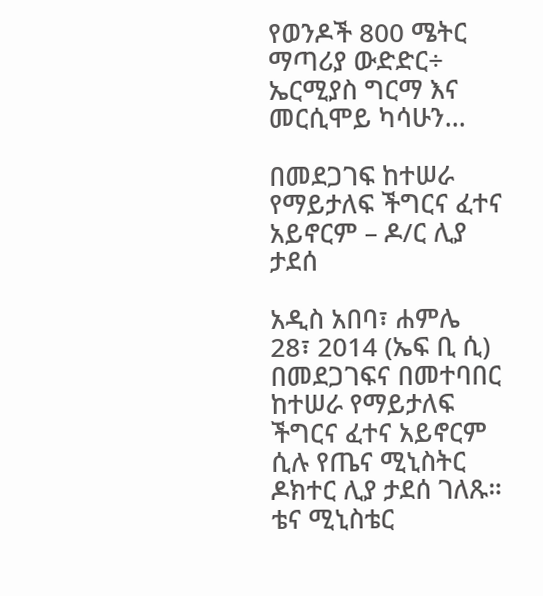የወንዶች 800 ሜትር ማጣሪያ ውድድር÷ ኤርሚያስ ግርማ እና መርሲሞይ ካሳሁን…

በመደጋገፍ ከተሠራ የማይታለፍ ችግርና ፈተና አይኖርም – ዶ/ር ሊያ ታደሰ

አዲስ አበባ፣ ሐምሌ 28፣ 2014 (ኤፍ ቢ ሲ) በመደጋገፍና በመተባበር ከተሠራ የማይታለፍ ችግርና ፈተና አይኖርም ሲሉ የጤና ሚኒስትር ዶክተር ሊያ ታደሰ ገለጹ። ቴና ሚኒስቴር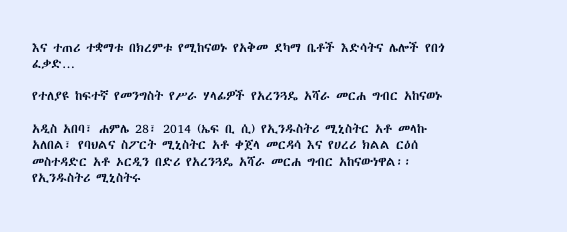እና ተጠሪ ተቋማቱ በክረምቱ የሚከናወኑ የአቅመ ደካማ ቤቶች እድሳትና ሌሎች የበጎ ፈቃድ…

የተለያዩ ከፍተኛ የመንግስት የሥራ ሃላፊዎች የአረንጓዴ አሻራ መርሐ ግብር አከናወኑ

አዲስ አበባ፣ ሐምሌ 28፣ 2014 (ኤፍ ቢ ሲ) የኢንዱስትሪ ሚኒስትር አቶ መላኩ አለበል፣ የባህልና ስፖርት ሚኒስትር አቶ ቀጀላ መርዳሳ እና የሀረሪ ክልል ርዕሰ መስተዳድር አቶ ኦርዲን በድሪ የአረንጓዴ አሻራ መርሐ ግብር አከናውነዋል፡፡ የኢንዱስትሪ ሚኒስትሩ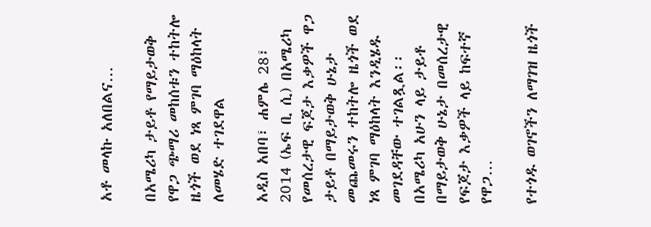አቶ መላኩ አለበልና…

በአሜሪካ ታይቶ የማይታወቅ የዋጋ ጭማሪ መከሰቱን ተከትሎ ዜጎች ወደ ነጻ ምገባ ማዕከላት ለመሄድ ተገደዋል

አዲስ አበባ፣ ሐምሌ 28፣ 2014 (ኤፍ ቢ ሲ) በአሜሪካ የመሰረታዊ ፍጆታ እቃዎች ዋጋ ታይቶ በማይታወቅ ሁኔታ መጨመሩን ተከትሎ ዜጎች ወደ ነጻ ምገባ ማዕከላት እንዲሄዱ መገደዳቸው ተገልጿል፡፡ በአሜሪካ አሁን ላይ ታይቶ በማይታወቅ ሁኔታ በመሰረታዊ የፍጆታ እቃዎች ላይ ከፍተኛ የዋጋ…

የተጎዱ ወገኖችን ለማገዝ ዜጎች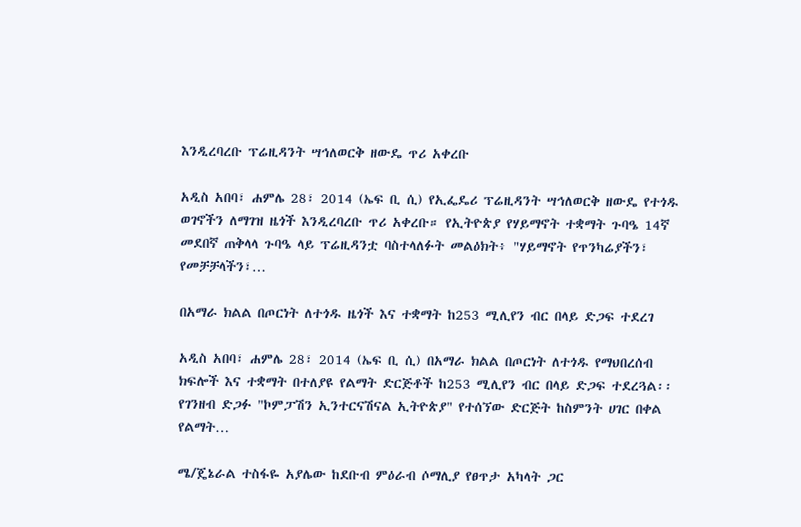እንዲረባረቡ ፕሬዚዳንት ሣኅለወርቅ ዘውዴ ጥሪ አቀረቡ

አዲስ አበባ፣ ሐምሌ 28፣ 2014 (ኤፍ ቢ ሲ) የኢፌዴሪ ፕሬዚዳንት ሣኅለወርቅ ዘውዴ የተጎዱ ወገኖችን ለማገዝ ዜጎች እንዲረባረቡ ጥሪ አቀረቡ። የኢትዮጵያ የሃይማኖት ተቋማት ጉባዔ 14ኛ መደበኛ ጠቅላላ ጉባዔ ላይ ፕሬዚዳንቷ ባስተላለፉት መልዕክት፥ "ሃይማኖት የጥንካሬያችን፣ የመቻቻላችን፣…

በአማራ ክልል በጦርነት ለተጎዱ ዜጎች እና ተቋማት ከ253 ሚሊየን ብር በላይ ድጋፍ ተደረገ

አዲስ አበባ፣ ሐምሌ 28፣ 2014 (ኤፍ ቢ ሲ) በአማራ ክልል በጦርነት ለተጎዱ የማህበረሰብ ክፍሎች እና ተቋማት በተለያዩ የልማት ድርጅቶች ከ253 ሚሊየን ብር በላይ ድጋፍ ተደረጓል፡፡ የገንዘብ ድጋፉ "ኮምፓሽን ኢንተርናሽናል ኢትዮጵያ" የተሰኘው ድርጅት ከስምንት ሀገር በቀል የልማት…

ሜ/ጄኔራል ተስፋዬ አያሌው ከደቡብ ምዕራብ ሶማሊያ የፀጥታ አካላት ጋር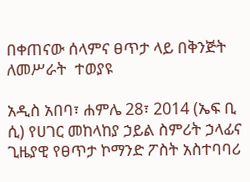በቀጠናው ሰላምና ፀጥታ ላይ በቅንጅት ለመሥራት  ተወያዩ

አዲስ አበባ፣ ሐምሌ 28፣ 2014 (ኤፍ ቢ ሲ) የሀገር መከላከያ ኃይል ስምሪት ኃላፊና ጊዜያዊ የፀጥታ ኮማንድ ፖስት አስተባባሪ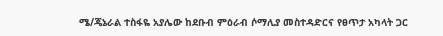ሜ/ጄኔራል ተስፋዬ አያሌው ከደቡብ ምዕራብ ሶማሊያ መስተዳድርና የፀጥታ አካላት ጋር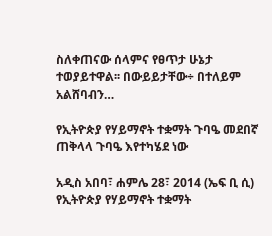ስለቀጠናው ሰላምና የፀጥታ ሁኔታ ተወያይተዋል፡፡ በውይይታቸው÷ በተለይም አልሸባብን…

የኢትዮጵያ የሃይማኖት ተቋማት ጉባዔ መደበኛ ጠቅላላ ጉባዔ እየተካሄደ ነው

አዲስ አበባ፣ ሐምሌ 28፣ 2014 (ኤፍ ቢ ሲ) የኢትዮጵያ የሃይማኖት ተቋማት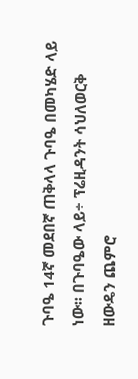ጉባዔ 14ኛ መደበኛ ጠቅላላ ጉባዔ በመካሄድ ላይ ነው፡፡ በጉባዔው ላይ÷ ፕሬዚዳንት ሳህለወርቅ ዘውዴን ጨምሮ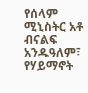የሰላም ሚኒስትር አቶ ብናልፍ አንዱዓለም፣ የሃይማኖት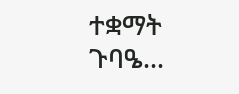ተቋማት ጉባዔ…